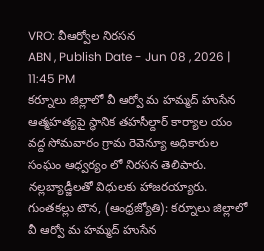VRO: వీఆర్వోల నిరసన
ABN , Publish Date - Jun 08 , 2026 | 11:45 PM
కర్నూలు జిల్లాలో వీ ఆర్వో మ హమ్మద్ హుసేన ఆత్మహత్యపై స్ధానిక తహసీల్దార్ కార్యాల యం వద్ద సోమవారం గ్రామ రెవెన్యూ అధికారుల సంఘం ఆధ్వర్యం లో నిరసన తెలిపారు. నల్లబ్యాడ్జీలతో విధులకు హాజరయ్యారు.
గుంతకల్లు టౌన, (ఆంధ్రజ్యోతి): కర్నూలు జిల్లాలో వీ ఆర్వో మ హమ్మద్ హుసేన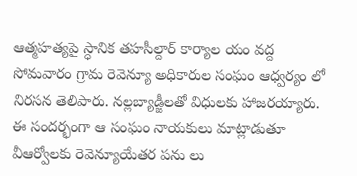ఆత్మహత్యపై స్ధానిక తహసీల్దార్ కార్యాల యం వద్ద సోమవారం గ్రామ రెవెన్యూ అధికారుల సంఘం ఆధ్వర్యం లో నిరసన తెలిపారు. నల్లబ్యాడ్జీలతో విధులకు హాజరయ్యారు. ఈ సందర్భంగా ఆ సంఘం నాయకులు మాట్లాడుతూ వీఆర్వోలకు రెవెన్యూయేతర పను లు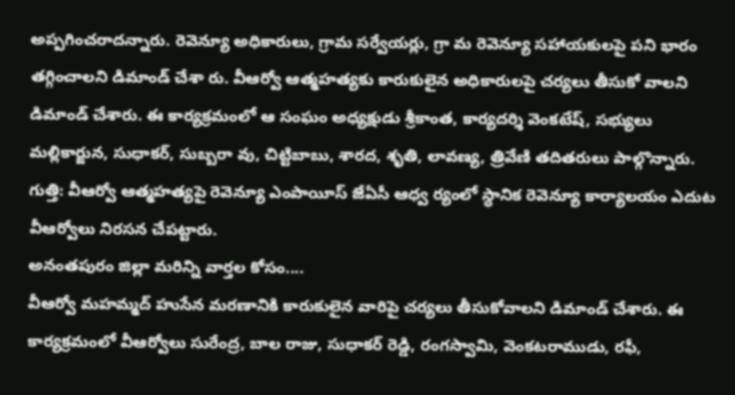అప్పగించరాదన్నారు. రెవెన్యూ అధికారులు, గ్రామ సర్వేయర్లు, గ్రా మ రెవెన్యూ సహాయకులపై పని భారం తగ్గించాలని డిమాండ్ చేశా రు. వీఆర్వో ఆత్మహత్యకు కారుకులైన అధికారులపై చర్యలు తీసుకో వాలని డిమాండ్ చేశారు. ఈ కార్యక్రమంలో ఆ సంఘం అధ్యక్షుడు శ్రీకాంత, కార్యదర్శి వెంకటేష్, సభ్యులు మల్లికార్జున, సుధాకర్, సుబ్బరా వు, చిట్టిబాబు, శారద, శృతి, లావణ్య, త్రివేణి తదితరులు పాల్గొన్నారు.
గుత్తి: వీఆర్వో ఆత్మహత్యపై రెవెన్యూ ఎంపాయీస్ జేఏసీ ఆధ్వ ర్యంలో స్ధానిక రెవెన్యూ కార్యాలయం ఎదుట వీఆర్వోలు నిరసన చేపట్టారు.
అనంతపురం జిల్లా మరిన్ని వార్తల కోసం....
వీఆర్వో మహమ్మద్ హుసేన మరణానికి కారుకులైన వారిపై చర్యలు తీసుకోవాలని డిమాండ్ చేశారు. ఈ కార్యక్రమంలో వీఆర్వోలు సురేంద్ర, బాల రాజు, సుధాకర్ రెడ్డి, రంగస్వామి, వెంకటరాముడు, రఫీ,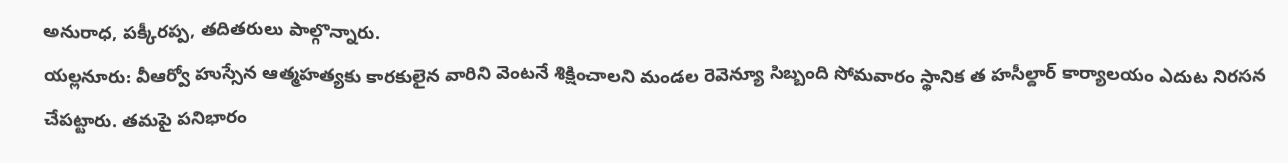అనురాధ, పక్కీరప్ప, తదితరులు పాల్గొన్నారు.
యల్లనూరు: వీఆర్వో హుస్సేన ఆత్మహత్యకు కారకులైన వారిని వెంటనే శిక్షించాలని మండల రెవెన్యూ సిబ్బంది సోమవారం స్థానిక త హసీల్దార్ కార్యాలయం ఎదుట నిరసన చేపట్టారు. తమపై పనిభారం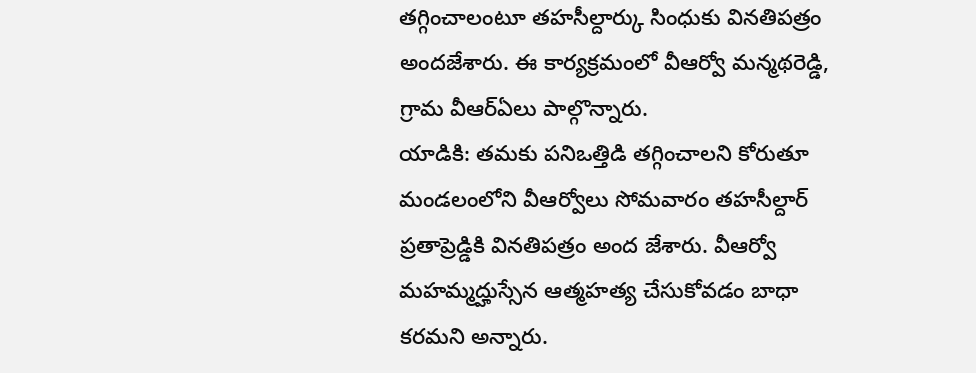తగ్గించాలంటూ తహసీల్దార్కు సింధుకు వినతిపత్రం అందజేశారు. ఈ కార్యక్రమంలో వీఆర్వో మన్మథరెడ్డి, గ్రామ వీఆర్ఏలు పాల్గొన్నారు.
యాడికి: తమకు పనిఒత్తిడి తగ్గించాలని కోరుతూ మండలంలోని వీఆర్వోలు సోమవారం తహసీల్దార్ ప్రతాప్రెడ్డికి వినతిపత్రం అంద జేశారు. వీఆర్వో మహమ్మద్హుస్సేన ఆత్మహత్య చేసుకోవడం బాధా కరమని అన్నారు.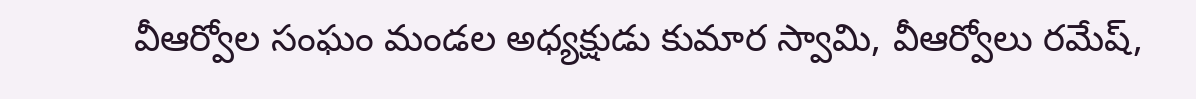వీఆర్వోల సంఘం మండల అధ్యక్షుడు కుమార స్వామి, వీఆర్వోలు రమేష్,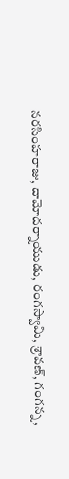నరసింహరాజు, దామోదర్నాయుడు, రంగస్వామి, శ్రావణ్, గంగన్న,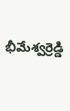భీమేశ్వర్రెడ్డి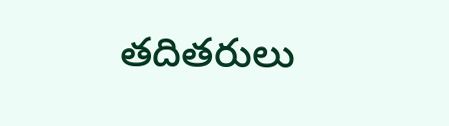తదితరులు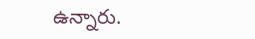ఉన్నారు.